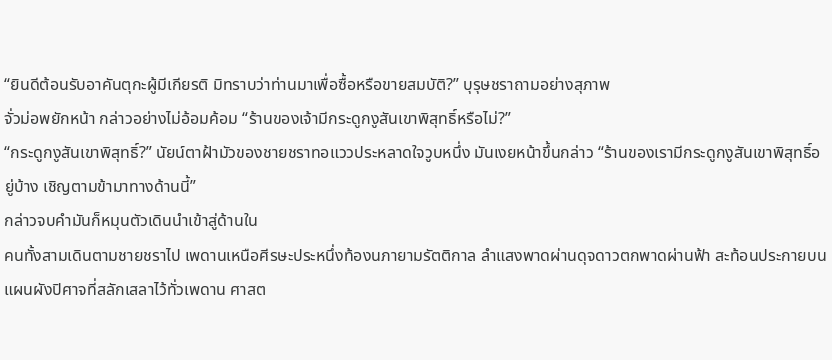“ยินดีต้อนรับอาคันตุกะผู้มีเกียรติ มิทราบว่าท่านมาเพื่อซื้อหรือขายสมบัติ?” บุรุษชราถามอย่างสุภาพ
จั่วม่อพยักหน้า กล่าวอย่างไม่อ้อมค้อม “ร้านของเจ้ามีกระดูกงูสันเขาพิสุทธิ์หรือไม่?”
“กระดูกงูสันเขาพิสุทธิ์?” นัยน์ตาฝ้ามัวของชายชราทอแววประหลาดใจวูบหนึ่ง มันเงยหน้าขึ้นกล่าว “ร้านของเรามีกระดูกงูสันเขาพิสุทธิ์อยู่บ้าง เชิญตามข้ามาทางด้านนี้”
กล่าวจบคำมันก็หมุนตัวเดินนำเข้าสู่ด้านใน
คนทั้งสามเดินตามชายชราไป เพดานเหนือศีรษะประหนึ่งท้องนภายามรัตติกาล ลำแสงพาดผ่านดุจดาวตกพาดผ่านฟ้า สะท้อนประกายบนแผนผังปิศาจที่สลักเสลาไว้ทั่วเพดาน ศาสต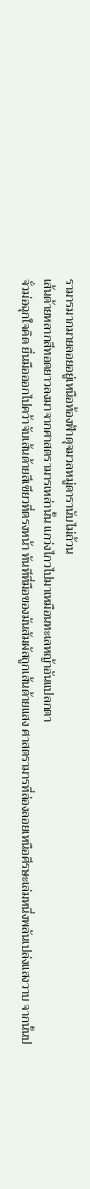รามารมากมายลอยอยู่เหนือท้องฟ้าดุจมวลหมู่ดารานับไม่ถ้วน
เส้นด้ายหลากสีทอดยาวลงมาจากศาสตรามารเหล่านั้น แกว่งไกวไปมาเหมือนทะเลหญ้าอันแปลกตา
จั่วม่อฉุกใจคิด ยื่นมือออกไปคว้าจับเส้นด้ายสีเขียวที่ตรงหน้า ทันทีที่มือของมันสัมผัสถูกเส้นด้ายแสง ศาสตรามารที่ล่องลอยเหนือศีรษะเล่มหนึ่งพลันเปล่งแสงวาบ จากนั้นป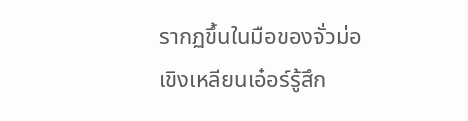รากฏขึ้นในมือของจั่วม่อ
เขิงเหลียนเอ๋อร์รู้สึก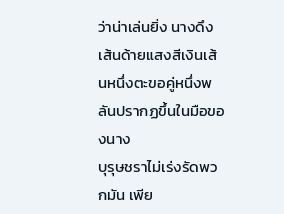ว่าน่าเล่นยิ่ง นางดึงเส้นด้ายแสงสีเงินเส้นหนึ่งตะขอคู่หนึ่งพลันปรากฏขึ้นในมือของนาง
บุรุษชราไม่เร่งรัดพวกมัน เพีย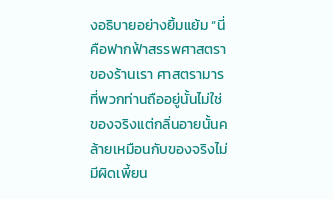งอธิบายอย่างยิ้มแย้ม “นี่คือฟากฟ้าสรรพศาสตราของร้านเรา ศาสตรามารที่พวกท่านถืออยู่นั้นไม่ใช่ของจริงแต่กลิ่นอายนั้นคล้ายเหมือนกับของจริงไม่มีผิดเพี้ยน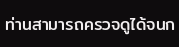ท่านสามารถครวจดูได้จนก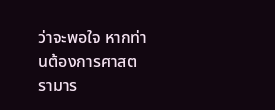ว่าจะพอใจ หากท่านต้องการศาสตรามาร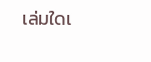เล่มใดเ